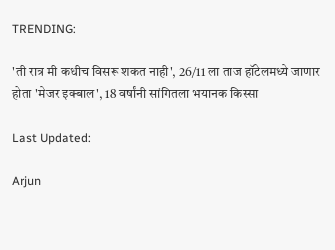TRENDING:

'ती रात्र मी कधीच विसरू शकत नाही', 26/11 ला ताज हॉटेलमध्ये जाणार होता 'मेजर इक्बाल', 18 वर्षांनी सांगितला भयानक किस्सा

Last Updated:

Arjun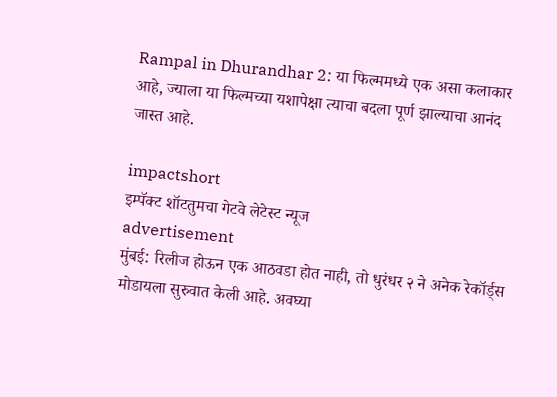Rampal in Dhurandhar 2: या फिल्ममध्ये एक असा कलाकार आहे, ज्याला या फिल्मच्या यशापेक्षा त्याचा बदला पूर्ण झाल्याचा आनंद जास्त आहे.

impactshort
इम्पॅक्ट शॉटतुमचा गेटवे लेटेस्ट न्यूज
advertisement
मुंबई: रिलीज होऊन एक आठवडा होत नाही, तो धुरंधर २ ने अनेक रेकॉर्ड्स मोडायला सुरुवात केली आहे. अवघ्या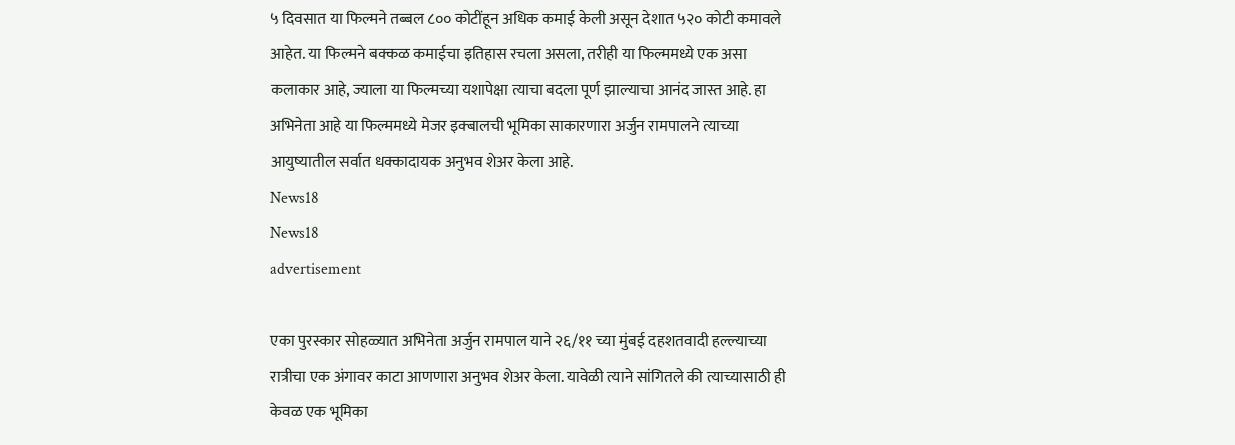५ दिवसात या फिल्मने तब्बल ८०० कोटींहून अधिक कमाई केली असून देशात ५२० कोटी कमावले आहेत. या फिल्मने बक्कळ कमाईचा इतिहास रचला असला, तरीही या फिल्ममध्ये एक असा कलाकार आहे, ज्याला या फिल्मच्या यशापेक्षा त्याचा बदला पूर्ण झाल्याचा आनंद जास्त आहे. हा अभिनेता आहे या फिल्ममध्ये मेजर इक्बालची भूमिका साकारणारा अर्जुन रामपालने त्याच्या आयुष्यातील सर्वात धक्कादायक अनुभव शेअर केला आहे.
News18
News18
advertisement

एका पुरस्कार सोहळ्यात अभिनेता अर्जुन रामपाल याने २६/११ च्या मुंबई दहशतवादी हल्ल्याच्या रात्रीचा एक अंगावर काटा आणणारा अनुभव शेअर केला. यावेळी त्याने सांगितले की त्याच्यासाठी ही केवळ एक भूमिका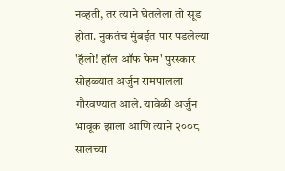नव्हती, तर त्याने घेतलेला तो सूड होता. नुकतंच मुंबईत पार पडलेल्या 'हॅलो! हॉल ऑफ फेम' पुरस्कार सोहळ्यात अर्जुन रामपालला गौरवण्यात आले. यावेळी अर्जुन भावूक झाला आणि त्याने २००८ सालच्या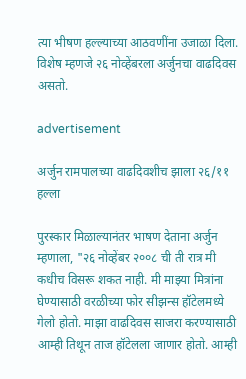त्या भीषण हल्ल्याच्या आठवणींना उजाळा दिला. विशेष म्हणजे २६ नोव्हेंबरला अर्जुनचा वाढदिवस असतो.

advertisement

अर्जुन रामपालच्या वाढदिवशीच झाला २६/११ हल्ला

पुरस्कार मिळाल्यानंतर भाषण देताना अर्जुन म्हणाला, "२६ नोव्हेंबर २००८ ची ती रात्र मी कधीच विसरू शकत नाही. मी माझ्या मित्रांना घेण्यासाठी वरळीच्या फोर सीझन्स हॉटेलमध्ये गेलो होतो. माझा वाढदिवस साजरा करण्यासाठी आम्ही तिथून ताज हॉटेलला जाणार होतो. आम्ही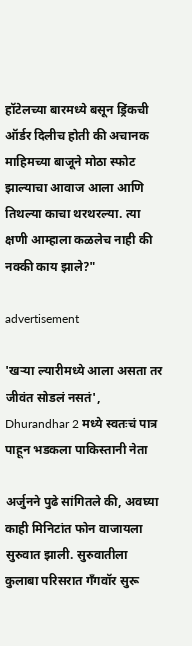हॉटेलच्या बारमध्ये बसून ड्रिंकची ऑर्डर दिलीच होती की अचानक माहिमच्या बाजूने मोठा स्फोट झाल्याचा आवाज आला आणि तिथल्या काचा थरथरल्या. त्या क्षणी आम्हाला कळलेच नाही की नक्की काय झाले?"

advertisement

'खऱ्या ल्यारीमध्ये आला असता तर जीवंत सोडलं नसतं', Dhurandhar 2 मध्ये स्वतःचं पात्र पाहून भडकला पाकिस्तानी नेता

अर्जुनने पुढे सांगितले की, अवघ्या काही मिनिटांत फोन वाजायला सुरुवात झाली. सुरुवातीला कुलाबा परिसरात गँगवॉर सुरू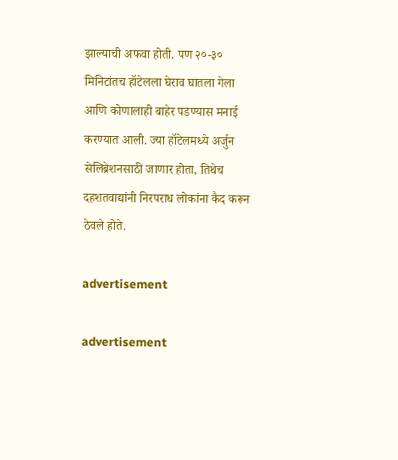झाल्याची अफवा होती. पण २०-३० मिनिटांतच हॉटेलला घेराव घातला गेला आणि कोणालाही बाहेर पडण्यास मनाई करण्यात आली. ज्या हॉटेलमध्ये अर्जुन सेलिब्रेशनसाठी जाणार होता, तिथेच दहशतवाद्यांनी निरपराध लोकांना कैद करून ठेवले होते.

advertisement

advertisement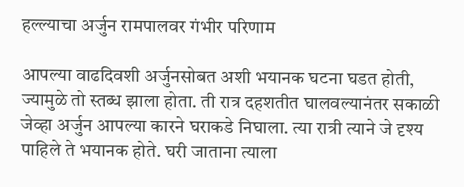हल्ल्याचा अर्जुन रामपालवर गंभीर परिणाम

आपल्या वाढदिवशी अर्जुनसोबत अशी भयानक घटना घडत होती, ज्यामुळे तो स्तब्ध झाला होता. ती रात्र दहशतीत घालवल्यानंतर सकाळी जेव्हा अर्जुन आपल्या कारने घराकडे निघाला. त्या रात्री त्याने जे दृश्य पाहिले ते भयानक होते. घरी जाताना त्याला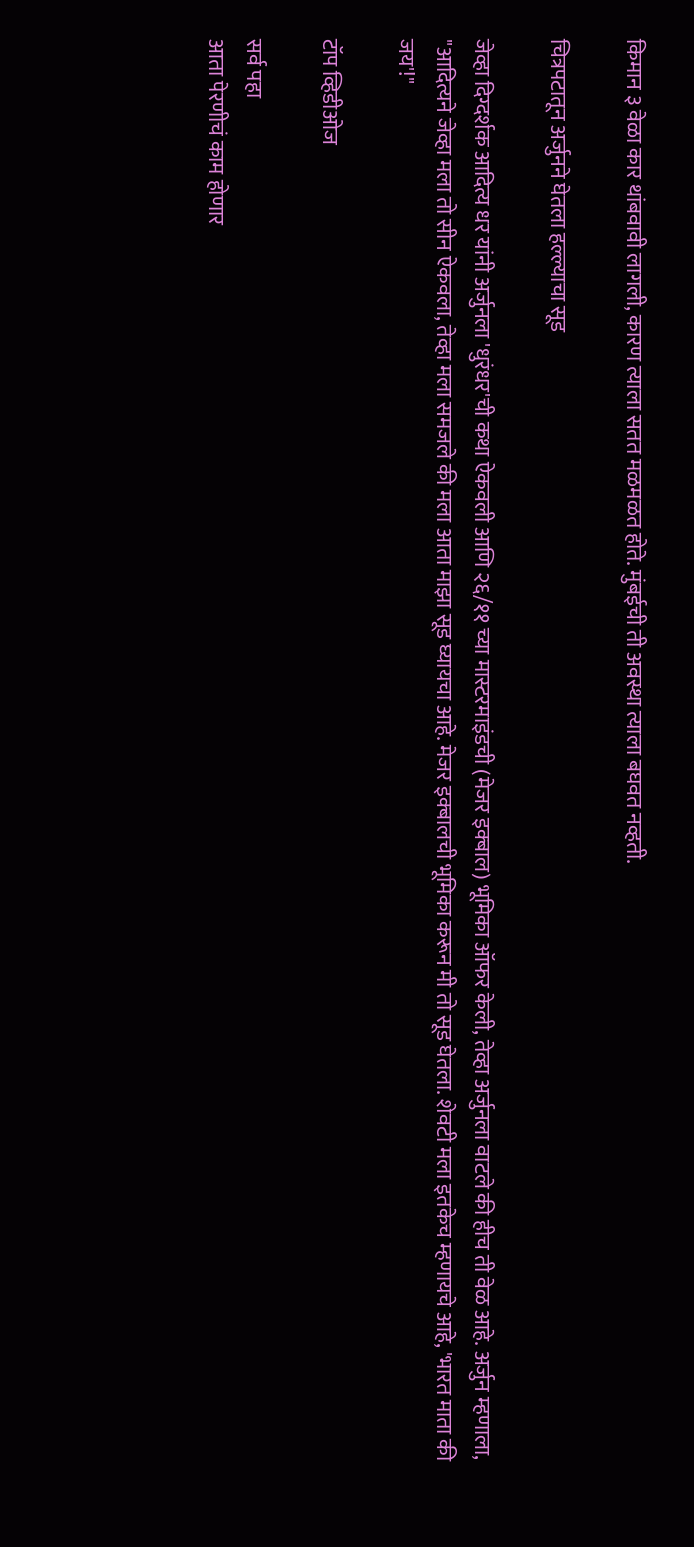किमान ३ वेळा कार थांबवावी लागली, कारण त्याला सतत मळमळत होते. मुंबईची ती अवस्था त्याला बघवत नव्हती.

चित्रपटातून अर्जुनने घेतला हल्ल्याचा सूड

जेव्हा दिग्दर्शक आदित्य धर यांनी अर्जुनला 'धुरंधर'ची कथा ऐकवली आणि २६/११ च्या मास्टरमाइंडची (मेजर इक्बाल) भूमिका ऑफर केली, तेव्हा अर्जुनला वाटले की हीच ती वेळ आहे. अर्जुन म्हणाला, "आदित्यने जेव्हा मला तो सीन ऐकवला, तेव्हा मला समजले की मला आता माझा सूड घ्यायचा आहे. मेजर इक्बालची भूमिका करून मी तो सूड घेतला. शेवटी मला इतकेच म्हणायचे आहे, 'भारत माता की जय'!"

टॉप व्हिडीओज

सर्व पहा
आता पेरणीचं काम होणार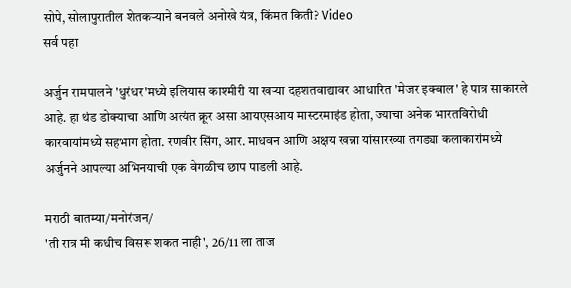सोपे, सोलापुरातील शेतकऱ्याने बनवले अनोखे यंत्र, किंमत किती? Video
सर्व पहा

अर्जुन रामपालने 'धुरंधर'मध्ये इलियास काश्मीरी या खऱ्या दहशतवाद्यावर आधारित 'मेजर इक्बाल' हे पात्र साकारले आहे. हा थंड डोक्याचा आणि अत्यंत क्रूर असा आयएसआय मास्टरमाइंड होता, ज्याचा अनेक भारतविरोधी कारवायांमध्ये सहभाग होता. रणवीर सिंग, आर. माधवन आणि अक्षय खन्ना यांसारख्या तगड्या कलाकारांमध्ये अर्जुनने आपल्या अभिनयाची एक वेगळीच छाप पाडली आहे.

मराठी बातम्या/मनोरंजन/
'ती रात्र मी कधीच विसरू शकत नाही', 26/11 ला ताज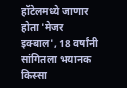हॉटेलमध्ये जाणार होता 'मेजर इक्बाल', 18 वर्षांनी सांगितला भयानक किस्सा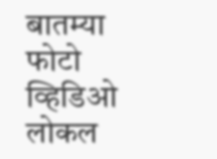बातम्या
फोटो
व्हिडिओ
लोकल